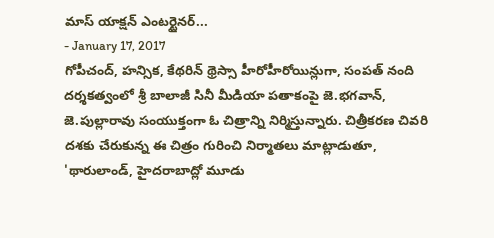మాస్ యాక్షన్ ఎంటర్టైనర్...
- January 17, 2017
గోపీచంద్, హన్సిక, కేథరిన్ థ్రెస్సా హీరోహీరోయిన్లుగా, సంపత్ నంది దర్శకత్వంలో శ్రీ బాలాజీ సినీ మీడియా పతాకంపై జె.భగవాన్, జె.పుల్లారావు సంయుక్తంగా ఓ చిత్రాన్ని నిర్మిస్తున్నారు. చిత్రీకరణ చివరి దశకు చేరుకున్న ఈ చిత్రం గురించి నిర్మాతలు మాట్లాడుతూ, 'థారులాండ్, హైదరాబాద్లో మూడు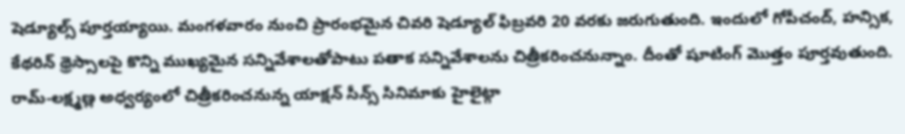షెడ్యూల్స్ పూర్తయ్యాయి. మంగళవారం నుంచి ప్రారంభమైన చివరి షెడ్యూల్ ఫిబ్రవరి 20 వరకు జరుగుతుంది. ఇందులో గోపీచంద్, హన్సిక, కేథరిన్ థ్రెస్సాలపై కొన్ని ముఖ్యమైన సన్నివేశాలతోపాటు పతాక సన్నివేశాలను చిత్రీకరించనున్నాం. దీంతో షూటింగ్ మొత్తం పూర్తవుతుంది. రామ్-లక్ష్మణ్ల అధ్వర్యంలో చిత్రీకరించనున్న యాక్షన్ సీన్స్ సినిమాకు హైలైట్గా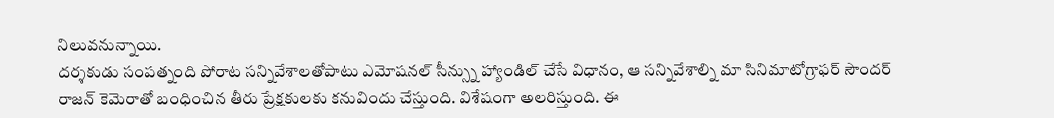నిలువనున్నాయి.
దర్శకుడు సంపత్నంది పోరాట సన్నివేశాలతోపాటు ఎమోషనల్ సీన్స్ను హ్యాండిల్ చేసే విధానం, ఆ సన్నివేశాల్ని మా సినిమాటోగ్రాఫర్ సౌందర్ రాజన్ కెమెరాతో బంధించిన తీరు ప్రేక్షకులకు కనువిందు చేస్తుంది. విశేషంగా అలరిస్తుంది. ఈ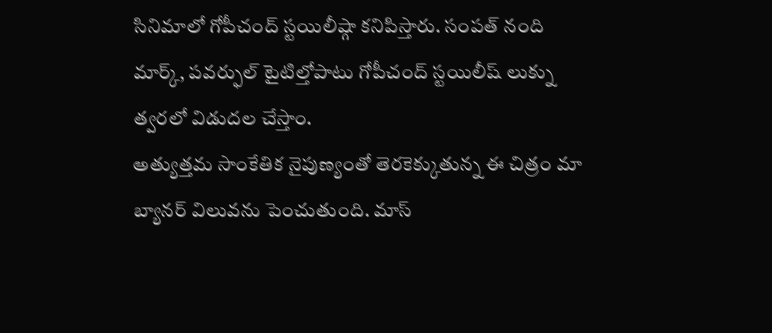సినిమాలో గోపీచంద్ స్టయిలీష్గా కనిపిస్తారు. సంపత్ నంది మార్క్, పవర్ఫుల్ టైటిల్తోపాటు గోపీచంద్ స్టయిలీష్ లుక్ను త్వరలో విడుదల చేస్తాం.
అత్యుత్తమ సాంకేతిక నైపుణ్యంతో తెరకెక్కుతున్న ఈ చిత్రం మా బ్యానర్ విలువను పెంచుతుంది. మాస్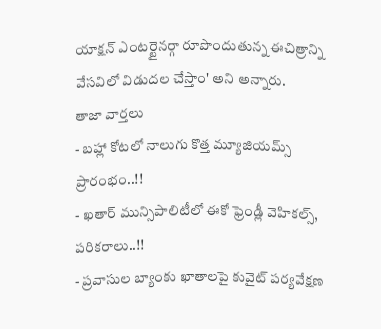యాక్షన్ ఎంటర్టైనర్గా రూపొందుతున్న ఈచిత్రాన్ని వేసవిలో విడుదల చేస్తాం' అని అన్నారు.
తాజా వార్తలు
- బహ్లా కోటలో నాలుగు కొత్త మ్యూజియమ్స్ ప్రారంభం..!!
- ఖతార్ మున్సిపాలిటీలో ఈకో ఫ్రెండ్లీ వెహికల్స్, పరికరాలు..!!
- ప్రవాసుల బ్యాంకు ఖాతాలపై కువైట్ పర్యవేక్షణ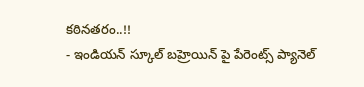కఠినతరం..!!
- ఇండియన్ స్కూల్ బహ్రెయిన్ పై పేరెంట్స్ ప్యానెల్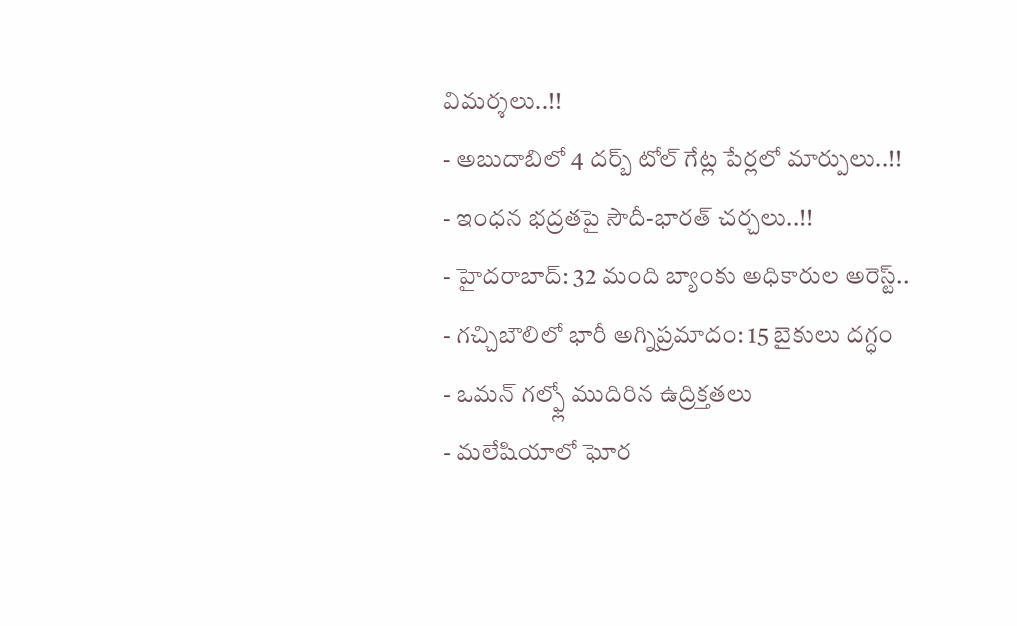విమర్శలు..!!
- అబుదాబిలో 4 దర్బ్ టోల్ గేట్ల పేర్లలో మార్పులు..!!
- ఇంధన భద్రతపై సౌదీ-భారత్ చర్చలు..!!
- హైదరాబాద్: 32 మంది బ్యాంకు అధికారుల అరెస్ట్..
- గచ్చిబౌలిలో భారీ అగ్నిప్రమాదం: 15 బైకులు దగ్ధం
- ఒమన్ గల్ఫ్లో ముదిరిన ఉద్రిక్తతలు
- మలేషియాలో ఘోర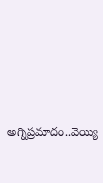అగ్నిప్రమాదం..వెయ్యి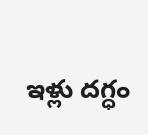ఇళ్లు దగ్ధం